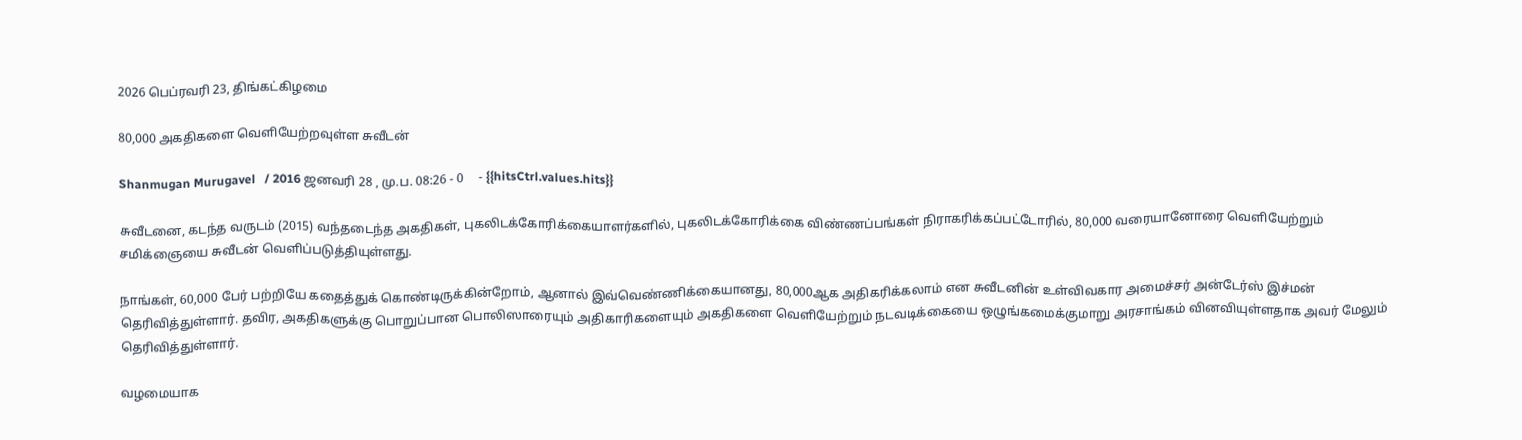2026 பெப்ரவரி 23, திங்கட்கிழமை

80,000 அகதிகளை வெளியேற்றவுள்ள சுவீடன்

Shanmugan Murugavel   / 2016 ஜனவரி 28 , மு.ப. 08:26 - 0     - {{hitsCtrl.values.hits}}

சுவீடனை, கடந்த வருடம் (2015) வந்தடைந்த அகதிகள், புகலிடக்கோரிக்கையாளர்களில், புகலிடக்கோரிக்கை விண்ணப்பங்கள் நிராகரிக்கப்பட்டோரில், 80,000 வரையானோரை வெளியேற்றும் சமிக்ஞையை சுவீடன் வெளிப்படுத்தியுள்ளது.

நாங்கள், 60,000 பேர் பற்றியே கதைத்துக் கொண்டிருக்கின்றோம், ஆனால் இவ்வெண்ணிக்கையானது, 80,000ஆக அதிகரிக்கலாம் என சுவீடனின் உள்விவகார அமைச்சர் அன்டேர்ஸ் இச்மன் தெரிவித்துள்ளார். தவிர, அகதிகளுக்கு பொறுப்பான பொலிஸாரையும் அதிகாரிகளையும் அகதிகளை வெளியேற்றும் நடவடிக்கையை ஒழுங்கமைக்குமாறு அரசாங்கம் வினவியுள்ளதாக அவர் மேலும் தெரிவித்துள்ளார்.

வழமையாக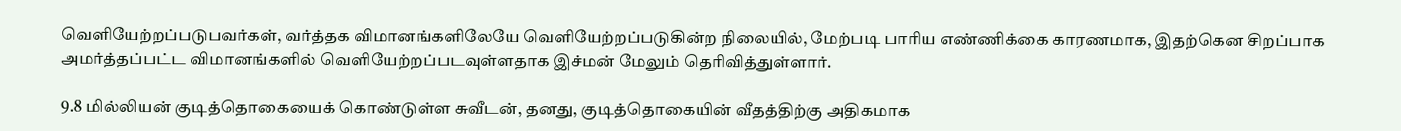வெளியேற்றப்படுபவர்கள், வர்த்தக விமானங்களிலேயே வெளியேற்றப்படுகின்ற நிலையில், மேற்படி பாரிய எண்ணிக்கை காரணமாக, இதற்கென சிறப்பாக அமர்த்தப்பட்ட விமானங்களில் வெளியேற்றப்படவுள்ளதாக இச்மன் மேலும் தெரிவித்துள்ளார்.

9.8 மில்லியன் குடித்தொகையைக் கொண்டுள்ள சுவீடன், தனது, குடித்தொகையின் வீதத்திற்கு அதிகமாக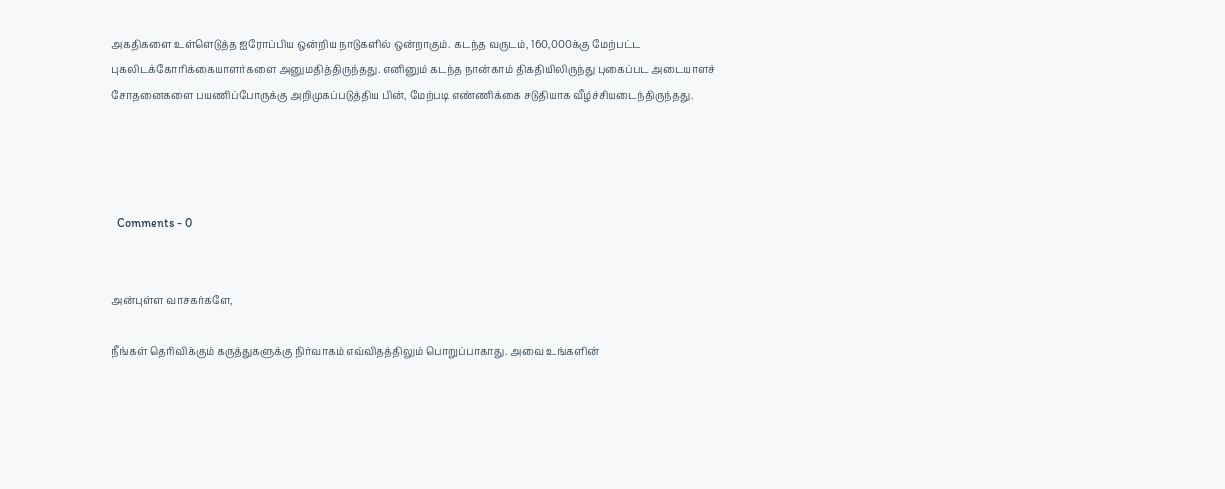அகதிகளை உள்ளெடுத்த ஐரோப்பிய ஒன்றிய நாடுகளில் ஒன்றாகும். கடந்த வருடம், 160,000க்கு மேற்பட்ட புகலிடக்கோரிக்கையாளர்களை அனுமதித்திருந்தது. எனினும் கடந்த நான்காம் திகதியிலிருந்து புகைப்பட அடையாளச் சோதனைகளை பயணிப்போருக்கு அறிமுகப்படுத்திய பின், மேற்படி எண்ணிக்கை சடுதியாக வீழ்ச்சியடைந்திருந்தது.




  Comments - 0


அன்புள்ள வாசகர்களே,

நீங்கள் தெரிவிக்கும் கருத்துகளுக்கு நிர்வாகம் எவ்விதத்திலும் பொறுப்பாகாது. அவை உங்களின்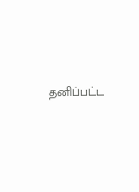தனிப்பட்ட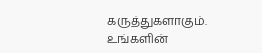கருத்துகளாகும். உங்களின்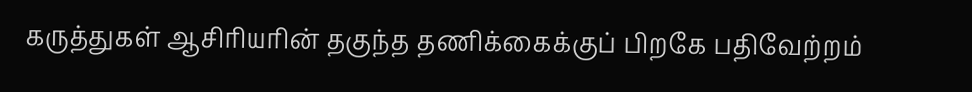கருத்துகள் ஆசிரியரின் தகுந்த தணிக்கைக்குப் பிறகே பதிவேற்றம்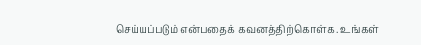செய்யப்படும் என்பதைக் கவனத்திற்கொள்க. உங்கள்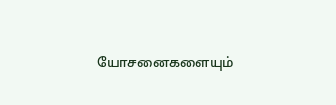யோசனைகளையும்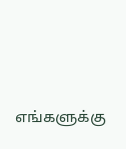எங்களுக்கு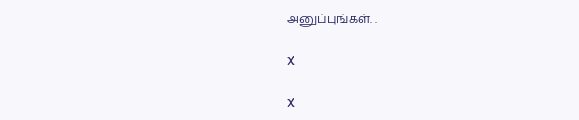அனுப்புங்கள். .

X

X